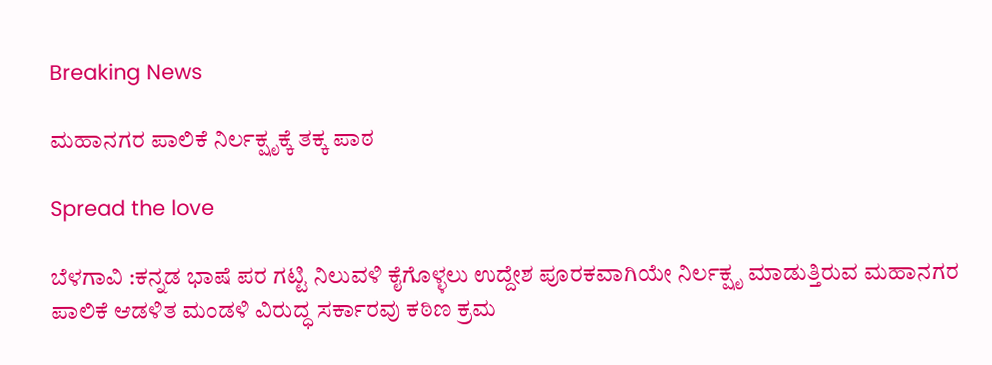Breaking News

ಮಹಾನಗರ ಪಾಲಿಕೆ ನಿರ್ಲಕ್ಷೃಕ್ಕೆ ತಕ್ಕ ಪಾಠ

Spread the love

ಬೆಳಗಾವಿ :ಕನ್ನಡ ಭಾಷೆ ಪರ ಗಟ್ಟಿ ನಿಲುವಳಿ ಕೈಗೊಳ್ಳಲು ಉದ್ದೇಶ ಪೂರಕವಾಗಿಯೇ ನಿರ್ಲಕ್ಷೃ ಮಾಡುತ್ತಿರುವ ಮಹಾನಗರ ಪಾಲಿಕೆ ಆಡಳಿತ ಮಂಡಳಿ ವಿರುದ್ಧ ಸರ್ಕಾರವು ಕಠಿಣ ಕ್ರಮ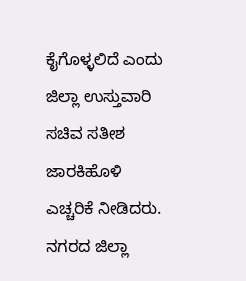ಕೈಗೊಳ್ಳಲಿದೆ ಎಂದು ಜಿಲ್ಲಾ ಉಸ್ತುವಾರಿ ಸಚಿವ ಸತೀಶ ಜಾರಕಿಹೊಳಿ ಎಚ್ಚರಿಕೆ ನೀಡಿದರು.
ನಗರದ ಜಿಲ್ಲಾ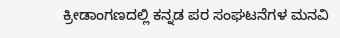ಕ್ರೀಡಾಂಗಣದಲ್ಲಿ ಕನ್ನಡ ಪರ ಸಂಘಟನೆಗಳ ಮನವಿ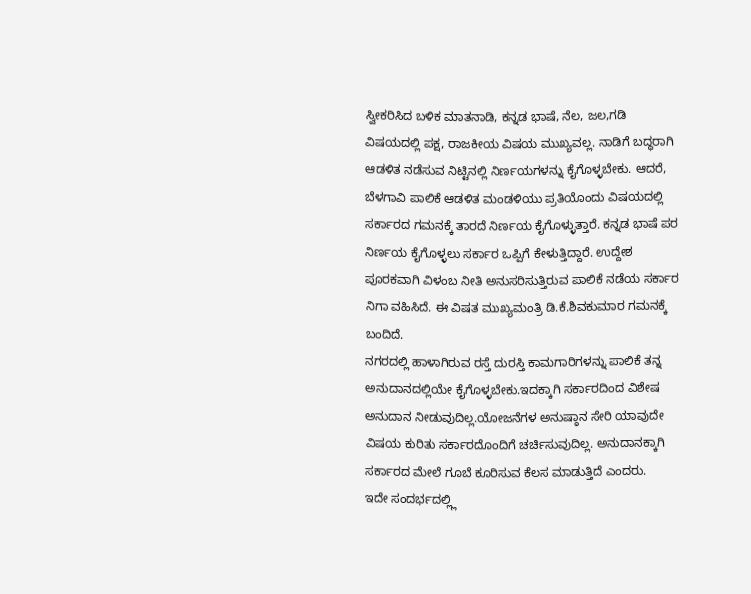ಸ್ವೀಕರಿಸಿದ ಬಳಿಕ ಮಾತನಾಡಿ, ಕನ್ನಡ ಭಾಷೆ, ನೆಲ, ಜಲ,ಗಡಿ ವಿಷಯದಲ್ಲಿ ಪಕ್ಷ, ರಾಜಕೀಯ ವಿಷಯ ಮುಖ್ಯವಲ್ಲ. ನಾಡಿಗೆ ಬದ್ಧರಾಗಿ ಆಡಳಿತ ನಡೆಸುವ ನಿಟ್ಟಿನಲ್ಲಿ ನಿರ್ಣಯಗಳನ್ನು ಕೈಗೊಳ್ಳಬೇಕು. ಆದರೆ, ಬೆಳಗಾವಿ ಪಾಲಿಕೆ ಆಡಳಿತ ಮಂಡಳಿಯು ಪ್ರತಿಯೊಂದು ವಿಷಯದಲ್ಲಿ ಸರ್ಕಾರದ ಗಮನಕ್ಕೆ ತಾರದೆ ನಿರ್ಣಯ ಕೈಗೊಳ್ಳುತ್ತಾರೆ. ಕನ್ನಡ ಭಾಷೆ ಪರ ನಿರ್ಣಯ ಕೈಗೊಳ್ಳಲು ಸರ್ಕಾರ ಒಪ್ಪಿಗೆ ಕೇಳುತ್ತಿದ್ದಾರೆ. ಉದ್ದೇಶ ಪೂರಕವಾಗಿ ವಿಳಂಬ ನೀತಿ ಅನುಸರಿಸುತ್ತಿರುವ ಪಾಲಿಕೆ ನಡೆಯ ಸರ್ಕಾರ ನಿಗಾ ವಹಿಸಿದೆ. ಈ ವಿಷತ ಮುಖ್ಯಮಂತ್ರಿ ಡಿ.ಕೆ.ಶಿವಕುಮಾರ ಗಮನಕ್ಕೆ ಬಂದಿದೆ.
ನಗರದಲ್ಲಿ ಹಾಳಾಗಿರುವ ರಸ್ತೆ ದುರಸ್ತಿ ಕಾಮಗಾರಿಗಳನ್ನು ಪಾಲಿಕೆ ತನ್ನ ಅನುದಾನದಲ್ಲಿಯೇ ಕೈಗೊಳ್ಳಬೇಕು.ಇದಕ್ಕಾಗಿ ಸರ್ಕಾರದಿಂದ ವಿಶೇಷ ಅನುದಾನ ನೀಡುವುದಿಲ್ಲ.ಯೋಜನೆಗಳ ಅನುಷ್ಠಾನ ಸೇರಿ ಯಾವುದೇ ವಿಷಯ ಕುರಿತು ಸರ್ಕಾರದೊಂದಿಗೆ ಚರ್ಚಿಸುವುದಿಲ್ಲ. ಅನುದಾನಕ್ಕಾಗಿ ಸರ್ಕಾರದ ಮೇಲೆ ಗೂಬೆ ಕೂರಿಸುವ ಕೆಲಸ ಮಾಡುತ್ತಿದೆ ಎಂದರು.
ಇದೇ ಸಂದರ್ಭದಲ್ಲ್ಲಿ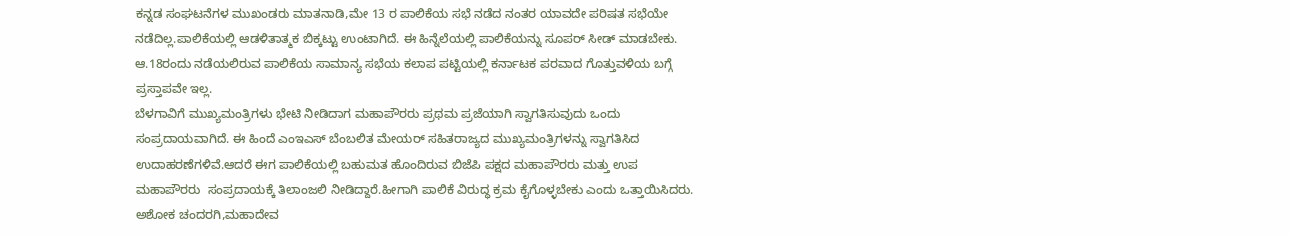ಕನ್ನಡ ಸಂಘಟನೆಗಳ ಮುಖಂಡರು ಮಾತನಾಡಿ,ಮೇ 13 ರ ಪಾಲಿಕೆಯ ಸಭೆ ನಡೆದ ನಂತರ ಯಾವದೇ ಪರಿಷತ ಸಭೆಯೇ ನಡೆದಿಲ್ಲ.ಪಾಲಿಕೆಯಲ್ಲಿ ಆಡಳಿತಾತ್ಮಕ ಬಿಕ್ಕಟ್ಟು ಉಂಟಾಗಿದೆ. ಈ ಹಿನ್ನೆಲೆಯಲ್ಲಿ ಪಾಲಿಕೆಯನ್ನು ಸೂಪರ್ ಸೀಡ್ ಮಾಡಬೇಕು. ಆ.18ರಂದು ನಡೆಯಲಿರುವ ಪಾಲಿಕೆಯ ಸಾಮಾನ್ಯ ಸಭೆಯ ಕಲಾಪ ಪಟ್ಟಿಯಲ್ಲಿ ಕರ್ನಾಟಕ ಪರವಾದ ಗೊತ್ತುವಳಿಯ ಬಗ್ಗೆ ಪ್ರಸ್ತಾಪವೇ ಇಲ್ಲ.
ಬೆಳಗಾವಿಗೆ ಮುಖ್ಯಮಂತ್ರಿಗಳು ಭೇಟಿ ನೀಡಿದಾಗ ಮಹಾಪೌರರು ಪ್ರಥಮ ಪ್ರಜೆಯಾಗಿ ಸ್ವಾಗತಿಸುವುದು ಒಂದು  ಸಂಪ್ರದಾಯವಾಗಿದೆ. ಈ ಹಿಂದೆ ಎಂಇಎಸ್ ಬೆಂಬಲಿತ ಮೇಯರ್ ಸಹಿತರಾಜ್ಯದ ಮುಖ್ಯಮಂತ್ರಿಗಳನ್ನು ಸ್ವಾಗತಿಸಿದ ಉದಾಹರಣೆಗಳಿವೆ.ಆದರೆ ಈಗ ಪಾಲಿಕೆಯಲ್ಲಿ ಬಹುಮತ ಹೊಂದಿರುವ ಬಿಜೆಪಿ ಪಕ್ಷದ ಮಹಾಪೌರರು ಮತ್ತು ಉಪ ಮಹಾಪೌರರು  ಸಂಪ್ರದಾಯಕ್ಕೆ ತಿಲಾಂಜಲಿ ನೀಡಿದ್ದಾರೆ.ಹೀಗಾಗಿ ಪಾಲಿಕೆ ವಿರುದ್ಧ ಕ್ರಮ ಕೈಗೊಳ್ಳಬೇಕು ಎಂದು ಒತ್ತಾಯಿಸಿದರು.
ಅಶೋಕ ಚಂದರಗಿ,ಮಹಾದೇವ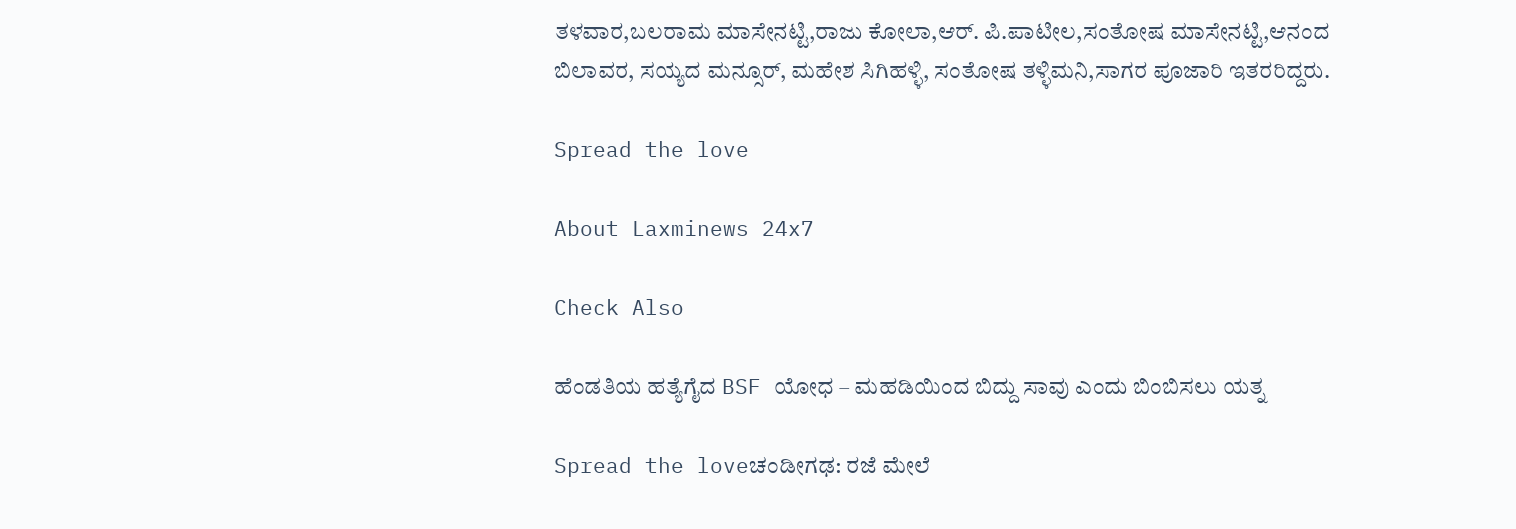ತಳವಾರ,ಬಲರಾಮ ಮಾಸೇನಟ್ಟಿ,ರಾಜು ಕೋಲಾ,ಆರ್. ಪಿ.ಪಾಟೀಲ,ಸಂತೋಷ ಮಾಸೇನಟ್ಟಿ,ಆನಂದ ಬಿಲಾವರ, ಸಯ್ಯದ ಮನ್ಸೂರ್, ಮಹೇಶ ಸಿಗಿಹಳ್ಳಿ, ಸಂತೋಷ ತಳ್ಳಿಮನಿ,ಸಾಗರ ಪೂಜಾರಿ ಇತರರಿದ್ದರು.

Spread the love

About Laxminews 24x7

Check Also

ಹೆಂಡತಿಯ ಹತ್ಯೆಗೈದ BSF ಯೋಧ – ಮಹಡಿಯಿಂದ ಬಿದ್ದು ಸಾವು ಎಂದು ಬಿಂಬಿಸಲು ಯತ್ನ

Spread the loveಚಂಡೀಗಢ: ರಜೆ ಮೇಲೆ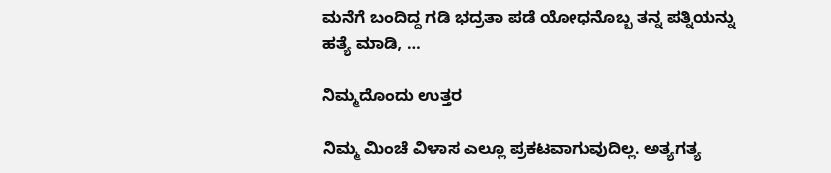ಮನೆಗೆ ಬಂದಿದ್ದ ಗಡಿ ಭದ್ರತಾ ಪಡೆ ಯೋಧನೊಬ್ಬ ತನ್ನ ಪತ್ನಿಯನ್ನು ಹತ್ಯೆ ಮಾಡಿ, …

ನಿಮ್ಮದೊಂದು ಉತ್ತರ

ನಿಮ್ಮ ಮಿಂಚೆ ವಿಳಾಸ ಎಲ್ಲೂ ಪ್ರಕಟವಾಗುವುದಿಲ್ಲ. ಅತ್ಯಗತ್ಯ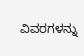ವಿವರಗಳನ್ನು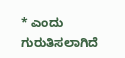* ಎಂದು ಗುರುತಿಸಲಾಗಿದೆ